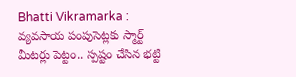Bhatti Vikramarka : వ్యవసాయ పంపుసెట్లకు స్మార్ట్ మీటర్లు పెట్టం.. స్పష్టం చేసిన భట్టి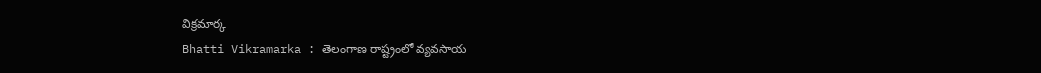విక్రమార్క
Bhatti Vikramarka : తెలంగాణ రాష్ట్రంలో వ్యవసాయ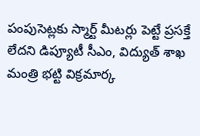పంపుసెట్లకు స్మార్ట్ మీటర్లు పెట్టే ప్రసక్తే లేదని డిప్యూటీ సీఎం, విద్యుత్ శాఖ మంత్రి భట్టి విక్రమార్క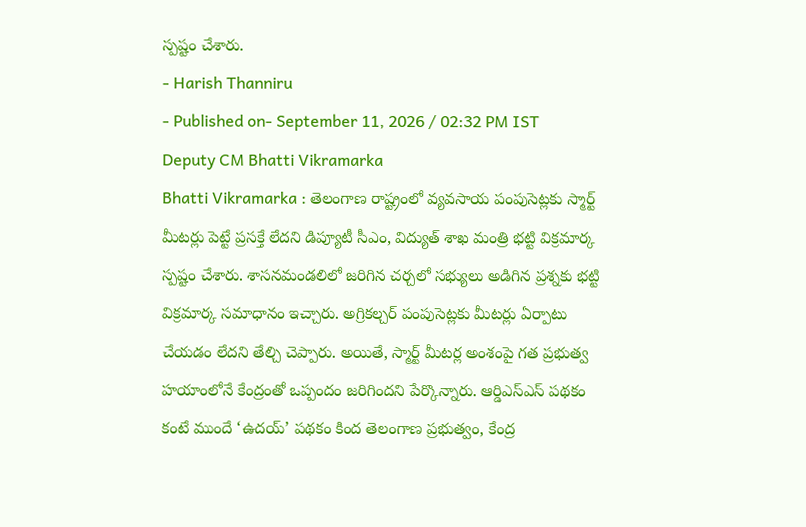స్పష్టం చేశారు.
- Harish Thanniru
- Published on- September 11, 2026 / 02:32 PM IST
Deputy CM Bhatti Vikramarka
Bhatti Vikramarka : తెలంగాణ రాష్ట్రంలో వ్యవసాయ పంపుసెట్లకు స్మార్ట్ మీటర్లు పెట్టే ప్రసక్తే లేదని డిప్యూటీ సీఎం, విద్యుత్ శాఖ మంత్రి భట్టి విక్రమార్క స్పష్టం చేశారు. శాసనమండలిలో జరిగిన చర్చలో సభ్యులు అడిగిన ప్రశ్నకు భట్టి విక్రమార్క సమాధానం ఇచ్చారు. అగ్రికల్చర్ పంపుసెట్లకు మీటర్లు ఏర్పాటు చేయడం లేదని తేల్చి చెప్పారు. అయితే, స్మార్ట్ మీటర్ల అంశంపై గత ప్రభుత్వ హయాంలోనే కేంద్రంతో ఒప్పందం జరిగిందని పేర్కొన్నారు. ఆర్డిఎస్ఎస్ పథకం కంటే ముందే ‘ఉదయ్’ పథకం కింద తెలంగాణ ప్రభుత్వం, కేంద్ర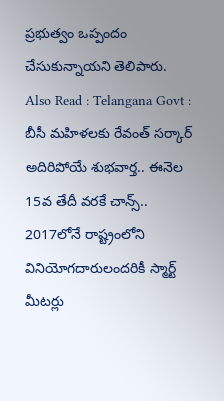ప్రభుత్వం ఒప్పందం చేసుకున్నాయని తెలిపారు.
Also Read : Telangana Govt : బీసీ మహిళలకు రేవంత్ సర్కార్ అదిరిపోయే శుభవార్త.. ఈనెల 15వ తేదీ వరకే చాన్స్..
2017లోనే రాష్ట్రంలోని వినియోగదారులందరికీ స్మార్ట్ మీటర్లు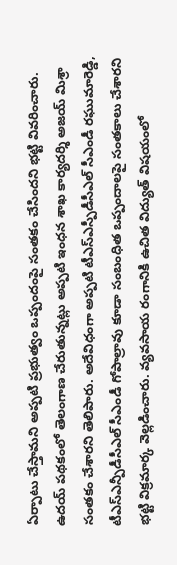ఏర్పాటు చేస్తామని అప్పటి ప్రభుత్వం ఒప్పందంపై సంతకం చేసిందని భట్టి వివరించారు. ఉదయ్ పథకంలో తెలంగాణ చేరుతున్నట్లు అప్పటి ఇంధన శాఖ కార్యదర్శి అజయ్ మిశ్రా సంతకం చేశారని తెలిపారు. అదేవిధంగా అప్పటి టీఎస్ఎస్పీడీసీఎల్ సీఎండీ రఘుమారెడ్డి, టీఎస్ఎన్పీడీసీఎల్ సీఎండీ గోపాల్రావు కూడా సంబంధిత ఒప్పందాలపై సంతకాలు చేశారని భట్టి విక్రమార్క వెల్లడించారు. వ్యవసాయ రంగానికి ఉచిత విద్యుత్ విషయంలో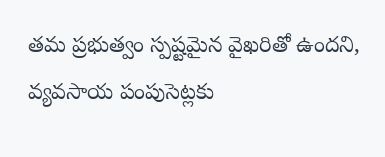తమ ప్రభుత్వం స్పష్టమైన వైఖరితో ఉందని, వ్యవసాయ పంపుసెట్లకు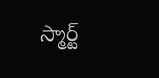స్మార్ట్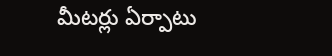మీటర్లు ఏర్పాటు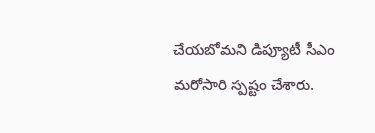చేయబోమని డిప్యూటీ సీఎం మరోసారి స్పష్టం చేశారు.